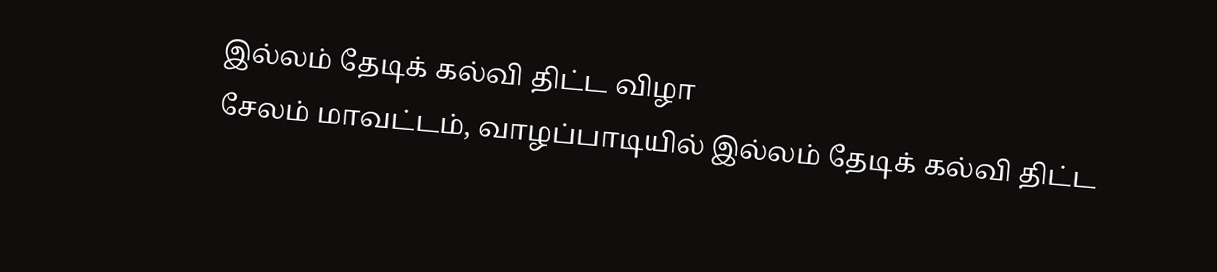இல்லம் தேடிக் கல்வி திட்ட விழா
சேலம் மாவட்டம், வாழப்பாடியில் இல்லம் தேடிக் கல்வி திட்ட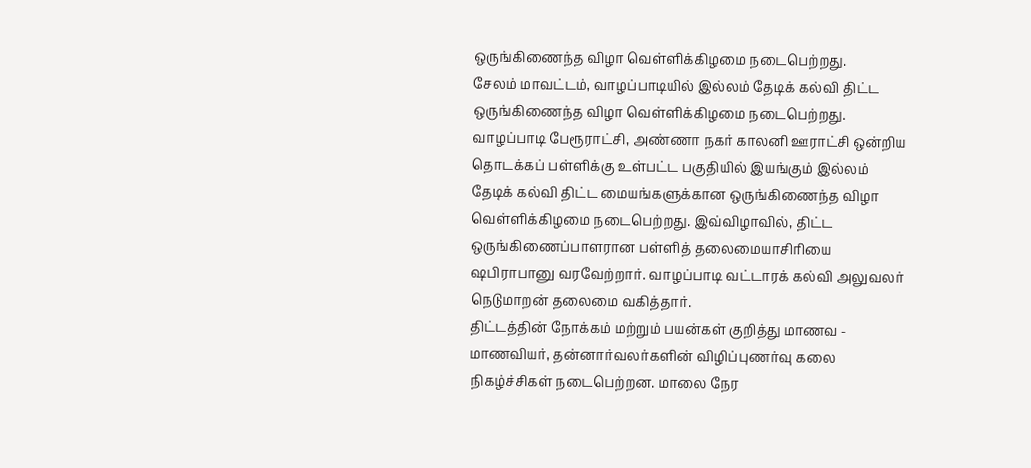ஒருங்கிணைந்த விழா வெள்ளிக்கிழமை நடைபெற்றது.
சேலம் மாவட்டம், வாழப்பாடியில் இல்லம் தேடிக் கல்வி திட்ட ஒருங்கிணைந்த விழா வெள்ளிக்கிழமை நடைபெற்றது.
வாழப்பாடி பேரூராட்சி, அண்ணா நகர் காலனி ஊராட்சி ஒன்றிய தொடக்கப் பள்ளிக்கு உள்பட்ட பகுதியில் இயங்கும் இல்லம் தேடிக் கல்வி திட்ட மையங்களுக்கான ஒருங்கிணைந்த விழா வெள்ளிக்கிழமை நடைபெற்றது. இவ்விழாவில், திட்ட ஒருங்கிணைப்பாளரான பள்ளித் தலைமையாசிரியை ஷபிராபானு வரவேற்றார். வாழப்பாடி வட்டாரக் கல்வி அலுவலர் நெடுமாறன் தலைமை வகித்தார்.
திட்டத்தின் நோக்கம் மற்றும் பயன்கள் குறித்து மாணவ - மாணவியர், தன்னார்வலர்களின் விழிப்புணர்வு கலை நிகழ்ச்சிகள் நடைபெற்றன. மாலை நேர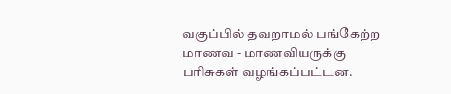வகுப்பில் தவறாமல் பங்கேற்ற மாணவ - மாணவியருக்கு பரிசுகள் வழங்கப்பட்டன.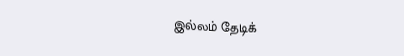இல்லம் தேடிக்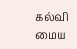கல்வி மைய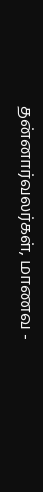தன்னார்வலர்கள், மாணவ -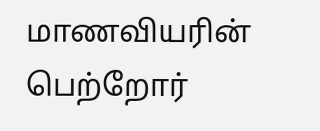மாணவியரின் பெற்றோர்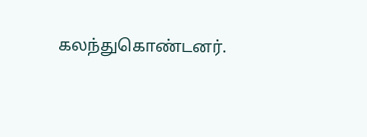கலந்துகொண்டனர்.